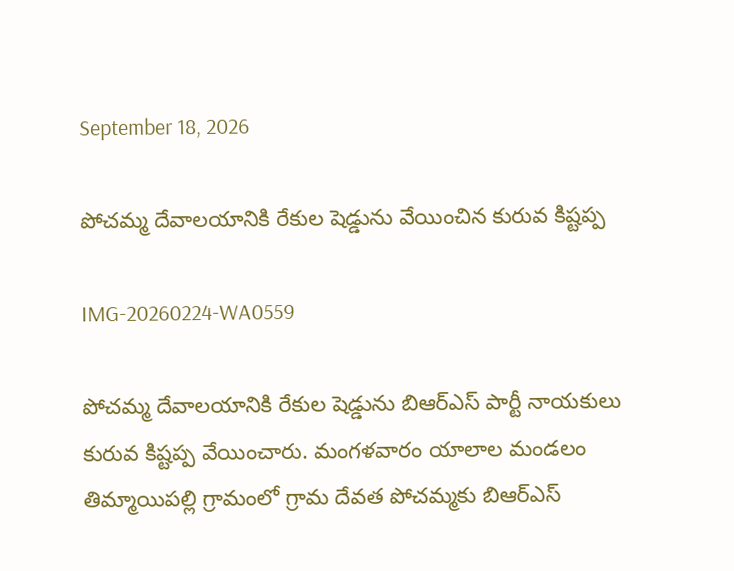September 18, 2026

పోచమ్మ దేవాలయానికి రేకుల షెడ్డును వేయించిన కురువ కిష్టప్ప

IMG-20260224-WA0559

పోచమ్మ దేవాలయానికి రేకుల షెడ్డును బిఆర్ఎస్ పార్టీ నాయకులు కురువ కిష్టప్ప వేయించారు. మంగళవారం యాలాల మండలం తిమ్మాయిపల్లి గ్రామంలో గ్రామ దేవత పోచమ్మకు బిఆర్ఎస్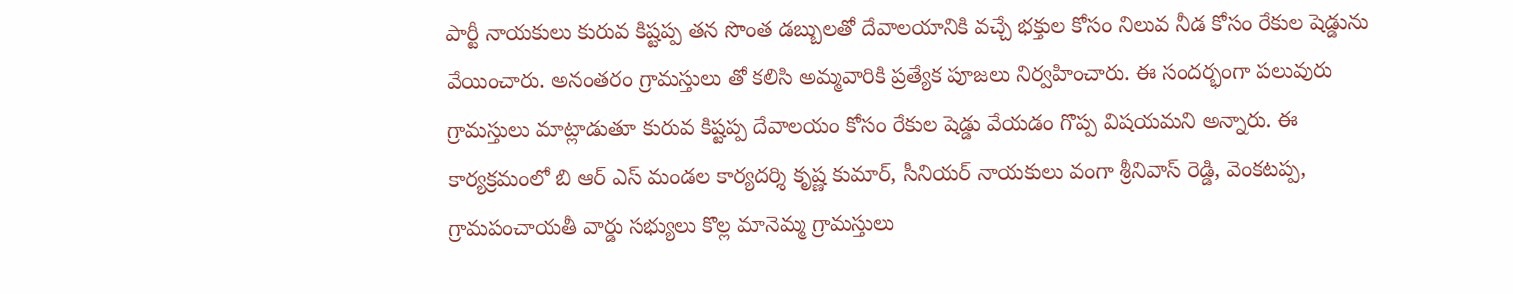పార్టీ నాయకులు కురువ కిష్టప్ప తన సొంత డబ్బులతో దేవాలయానికి వచ్చే భక్తుల కోసం నిలువ నీడ కోసం రేకుల షెడ్డును వేయించారు. అనంతరం గ్రామస్తులు తో కలిసి అమ్మవారికి ప్రత్యేక పూజలు నిర్వహించారు. ఈ సందర్భంగా పలువురు గ్రామస్తులు మాట్లాడుతూ కురువ కిష్టప్ప దేవాలయం కోసం రేకుల షెడ్డు వేయడం గొప్ప విషయమని అన్నారు. ఈ కార్యక్రమంలో బి ఆర్ ఎస్ మండల కార్యదర్శి కృష్ణ కుమార్, సీనియర్ నాయకులు వంగా శ్రీనివాస్ రెడ్డి, వెంకటప్ప, గ్రామపంచాయతీ వార్డు సభ్యులు కొల్ల మానెమ్మ గ్రామస్తులు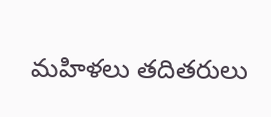మహిళలు తదితరులు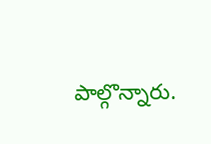పాల్గొన్నారు.